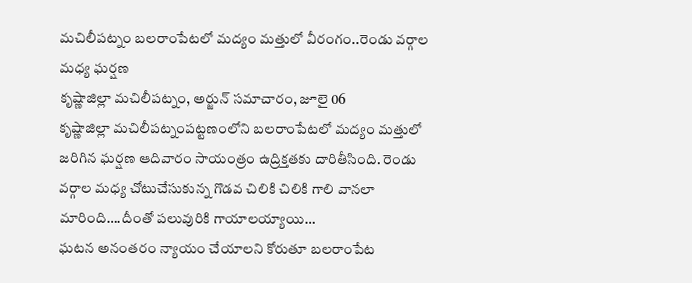మచిలీపట్నం బలరాంపేటలో మద్యం మత్తులో వీరంగం..రెండు వర్గాల మధ్య ఘర్షణ
కృష్ణాజిల్లా మచిలీపట్నం, అర్జున్ సమాచారం, జూలై 06
కృష్ణాజిల్లా మచిలీపట్నంపట్టణంలోని బలరాంపేటలో మద్యం మత్తులో జరిగిన ఘర్షణ ఆదివారం సాయంత్రం ఉద్రిక్తతకు దారితీసింది. రెండు వర్గాల మధ్య చోటుచేసుకున్న గొడవ చిలికి చిలికి గాలి వానలా మారింది….దీంతో పలువురికి గాయాలయ్యాయి…
ఘటన అనంతరం న్యాయం చేయాలని కోరుతూ బలరాంపేట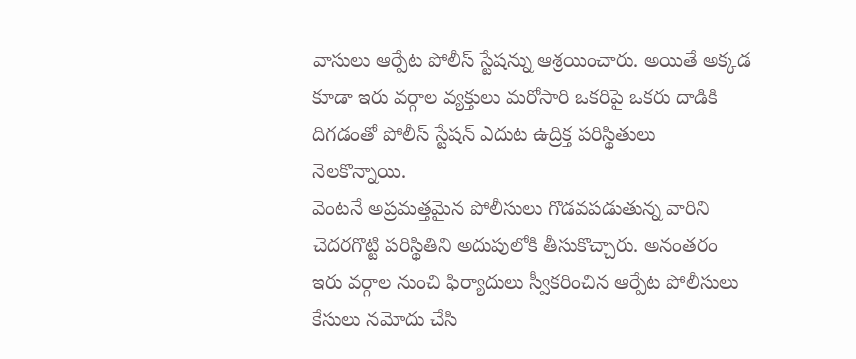వాసులు ఆర్పేట పోలీస్ స్టేషన్ను ఆశ్రయించారు. అయితే అక్కడ కూడా ఇరు వర్గాల వ్యక్తులు మరోసారి ఒకరిపై ఒకరు దాడికి దిగడంతో పోలీస్ స్టేషన్ ఎదుట ఉద్రిక్త పరిస్థితులు నెలకొన్నాయి.
వెంటనే అప్రమత్తమైన పోలీసులు గొడవపడుతున్న వారిని చెదరగొట్టి పరిస్థితిని అదుపులోకి తీసుకొచ్చారు. అనంతరం ఇరు వర్గాల నుంచి ఫిర్యాదులు స్వీకరించిన ఆర్పేట పోలీసులు కేసులు నమోదు చేసి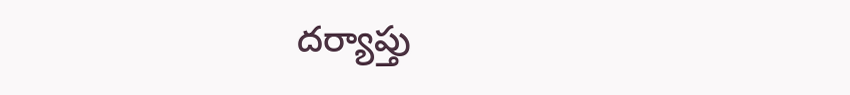దర్యాప్తు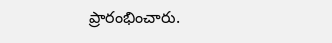ప్రారంభించారు.